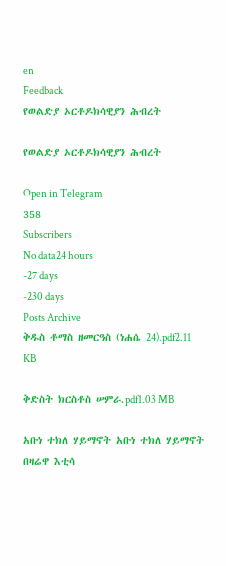en
Feedback
የወልድያ ኦርቶዶክሳዊያን ሕብረት

የወልድያ ኦርቶዶክሳዊያን ሕብረት

Open in Telegram
358
Subscribers
No data24 hours
-27 days
-230 days
Posts Archive
ቅዱስ ቶማስ ዘመርዓስ (ነሐሴ 24).pdf2.11 KB

ቅድስት ክርስቶስ ሠምራ.pdf1.03 MB

አቡነ ተክለ ሃይማኖት አቡነ ተክለ ሃይማኖት በዛሬዋ እቲሳ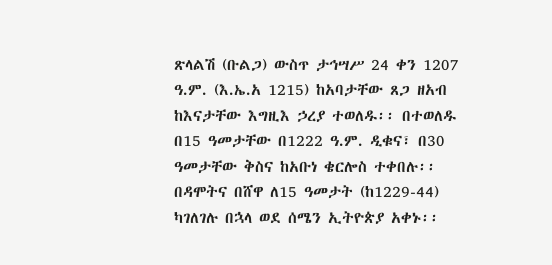ጽላልሽ (ቡልጋ) ውስጥ ታኅሣሥ 24 ቀን 1207 ዓ.ም. (እ.ኤ.አ 1215) ከአባታቸው ጸጋ ዘአብ ከእናታቸው እግዚእ ኃረያ ተወለዱ፡፡ በተወለዱ በ15 ዓመታቸው በ1222 ዓ.ም. ዲቁና፣ በ30 ዓመታቸው ቅስና ከአቡነ ቄርሎስ ተቀበሉ፡፡ በዳሞትና በሸዋ ለ15 ዓመታት (ከ1229-44) ካገለገሉ በኋላ ወደ ሰሜን ኢትዮጵያ አቀኑ፡፡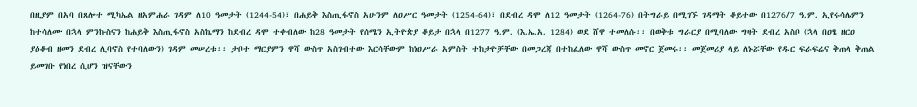በዚያም በአባ በጸሎተ ሚካኤል ዘአምሐራ ገዳም ለ10 ዓመታት (1244-54)፣ በሐይቅ እስጢፋኖስ አሁንም ለዐሥር ዓመታት (1254-64)፣ በደብረ ዳሞ ለ12 ዓመታት (1264-76) በትግራይ በሚገኙ ገዳማት ቆይተው በ1276/7 ዓ.ም. ኢየሩሳሌምን ከተሳለሙ በኋላ ምንኩስናን ከሐይቅ እስጢፋኖስ አስኬማን ከደብረ ዳሞ ተቀብለው ከ28 ዓመታት የሰሜን ኢትዮጵያ ቆይታ በኋላ በ1277 ዓ.ም. (እ.ኤ.አ. 1284) ወደ ሸዋ ተመለሱ፡፡ በወቅቱ ግራርያ በሚባለው ግዛት ደብረ አስቦ (ኋላ በዐፄ ዘርዐ ያዕቆብ ዘመን ደብረ ሊባኖስ የተባለውን) ገዳም መሠረቱ፡፡ ታቦተ ማርያምን ዋሻ ውስጥ አስገብተው እርሳቸውም ከነዐሥራ አምስት ተከታዮቻቸው በመጋረጃ በተከፈለው ዋሻ ውስጥ መኖር ጀመሩ፡፡ መጀመሪያ ላይ ለኑሯቸው የዱር ፍራፍሬና ቅጠላ ቅጠል ይመገቡ የነበረ ሲሆን ዝናቸውን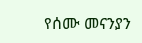የሰሙ መናንያን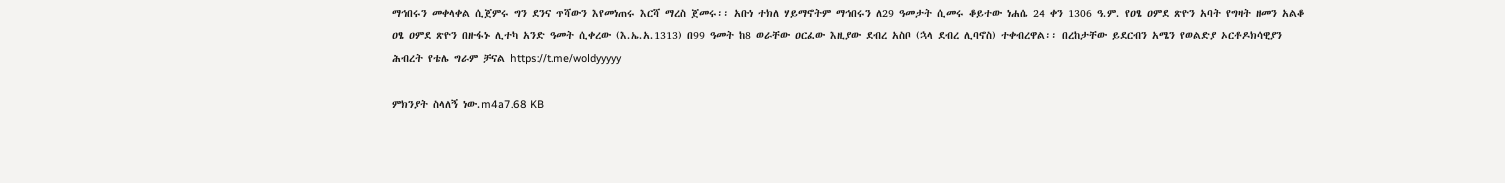ማኅበሩን መቀላቀል ሲጀምሩ ግን ደንና ጥሻውን እየመነጠሩ እርሻ ማረስ ጀመሩ፡፡ አቡነ ተክለ ሃይማኖትም ማኅበሩን ለ29 ዓመታት ሲመሩ ቆይተው ነሐሴ 24 ቀን 1306 ዓ.ም. የዐፄ ዐምደ ጽዮን አባት የግዛት ዘመን አልቆ ዐፄ ዐምደ ጽዮን በዙፋኑ ሊተካ አንድ ዓመት ሲቀረው (እ.ኤ.አ.1313) በ99 ዓመት ከ8 ወራቸው ዐርፈው እዚያው ደብረ አስቦ (ኋላ ደብረ ሊባኖስ) ተቀብረዋል፡፡ በረከታቸው ይደርብን አሜን የወልድያ ኦርቶዶክሳዊያን ሕብረት የቴሌ ግራም ቻናል https://t.me/woldyyyyy

ምክንያት ስላለኝ ነው.m4a7.68 KB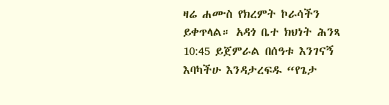ዛሬ ሐሙስ የክረምት ኮራሳችን ይቀጥላል። አዳጎ ቤተ ክህነት ሕንጻ 10:45 ይጀምራል በሰዓቱ እንገናኝ እባካችሁ እንዳታረፍዱ “የጌታ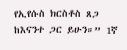የኢየሱስ ክርስቶስ ጸጋ ከእናንተ ጋር ይሁን።” 1ኛ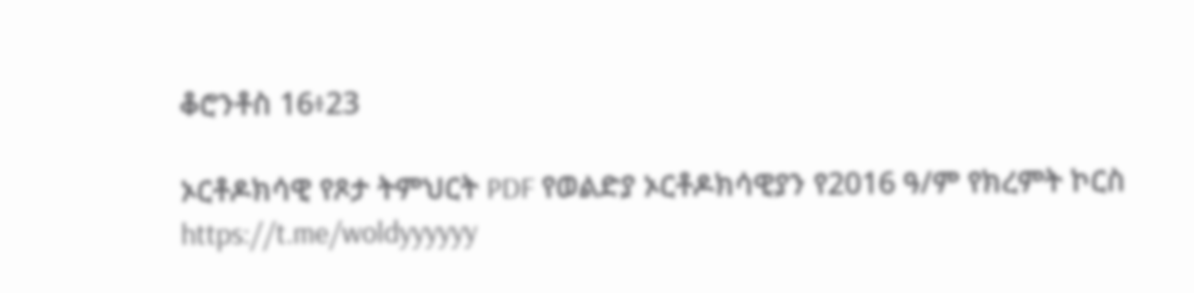ቆሮንቶስ 16፥23

ኦርቶዶክሳዊ የጾታ ትምህርት PDF የወልድያ ኦርቶዶክሳዊያን የ2016 ዓ/ም የክረምት ኮርስ https://t.me/woldyyyyyy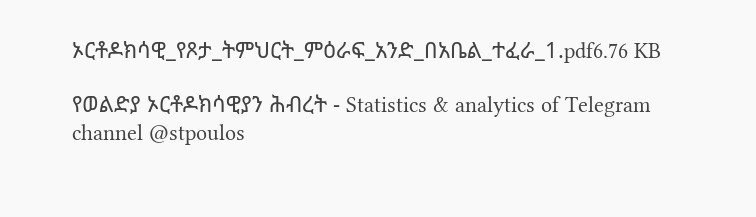ኦርቶዶክሳዊ_የጾታ_ትምህርት_ምዕራፍ_አንድ_በአቤል_ተፈራ_1.pdf6.76 KB

የወልድያ ኦርቶዶክሳዊያን ሕብረት - Statistics & analytics of Telegram channel @stpoulos